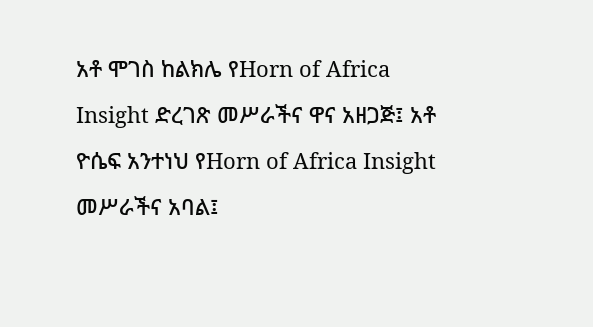አቶ ሞገስ ከልክሌ የHorn of Africa Insight ድረገጽ መሥራችና ዋና አዘጋጅ፤ አቶ ዮሴፍ አንተነህ የHorn of Africa Insight መሥራችና አባል፤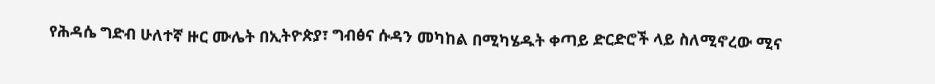የሕዳሴ ግድብ ሁለተኛ ዙር ሙሌት በኢትዮጵያ፣ ግብፅና ሱዳን መካከል በሚካሄዱት ቀጣይ ድርድሮች ላይ ስለሚኖረው ሚና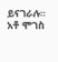ይናገራሉ። አቶ ሞገስ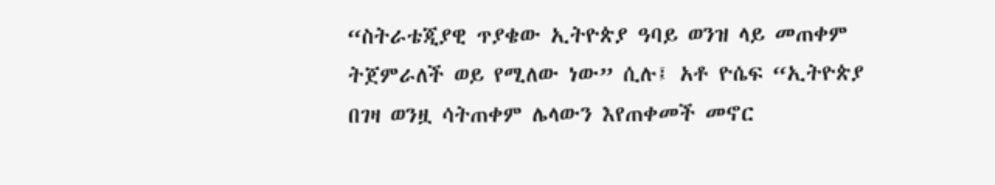“ስትራቴጂያዊ ጥያቄው ኢትዮጵያ ዓባይ ወንዝ ላይ መጠቀም ትጀምራለች ወይ የሚለው ነው” ሲሉ፤ አቶ ዮሴፍ “ኢትዮጵያ በገዛ ወንዟ ሳትጠቀም ሌላውን እየጠቀመች መኖር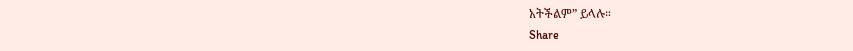አትችልም” ይላሉ።
Share